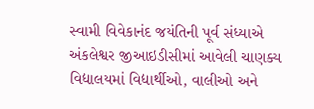સ્વામી વિવેકાનંદ જયંતિની પૂર્વ સંધ્યાએ અંકલેશ્વર જીઆઇડીસીમાં આવેલી ચાણક્ય વિદ્યાલયમાં વિદ્યાર્થીઓ, વાલીઓ અને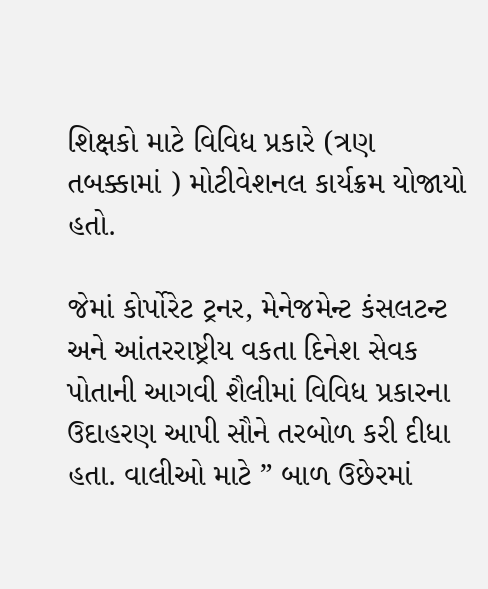શિક્ષકો માટે વિવિધ પ્રકારે (ત્રણ તબક્કામાં ) મોટીવેશનલ કાર્યક્રમ યોજાયો હતો.

જેમાં કોર્પોરેટ ટ્રનર, મેનેજમેન્ટ કંસલટન્ટ અને આંતરરાષ્ટ્રીય વકતા દિનેશ સેવક પોતાની આગવી શૈલીમાં વિવિધ પ્રકારના ઉદાહરણ આપી સૌને તરબોળ કરી દીધા હતા. વાલીઓ માટે ” બાળ ઉછેરમાં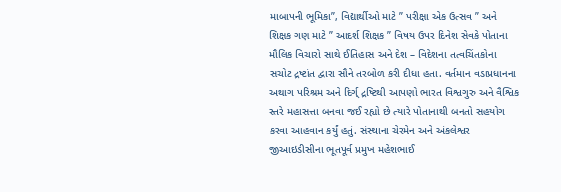માબાપની ભૂમિકા”, વિદ્યાર્થીઓ માટે ” પરીક્ષા એક ઉત્સવ ” અને શિક્ષક ગણ માટે ” આદર્શ શિક્ષક ” વિષય ઉપર દિનેશ સેવકે પોતાના મૌલિક વિચારો સાથે ઈતિહાસ અને દેશ – વિદેશના તત્વચિંતકોના સચોટ દ્રષ્ટાંત દ્વારા સૌને તરબોળ કરી દીધા હતા. વર્તમાન વડાપ્રધાનના અથાગ પરિશ્રમ અને દિર્ગ્ દ્રષ્ટિથી આપણો ભારત વિશ્વગુરુ અને વૈશ્વિક સ્તરે મહાસત્તા બનવા જઈ રહ્યો છે ત્યારે પોતાનાથી બનતો સહયોગ કરવા આહવાન કર્યું હતું. સંસ્થાના ચેરમેન અને અંકલેશ્વર જીઆઇડીસીના ભૂતપૂર્વ પ્રમુખ મહેશભાઈ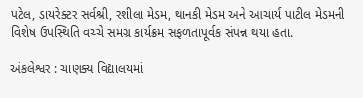પટેલ, ડાયરેક્ટર સર્વશ્રી, રશીલા મેડમ, થાનકી મેડમ અને આચાર્ય પાટીલ મેડમની વિશેષ ઉપસ્થિતિ વચ્ચે સમગ્ર કાર્યક્રમ સફળતાપૂર્વક સંપન્ન થયા હતા.

અંકલેશ્વર : ચાણક્ય વિદ્યાલયમાં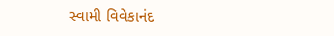સ્વામી વિવેકાનંદ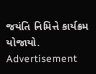જયંતિ નિમિત્તે કાર્યક્રમ યોજાયો.
Advertisement